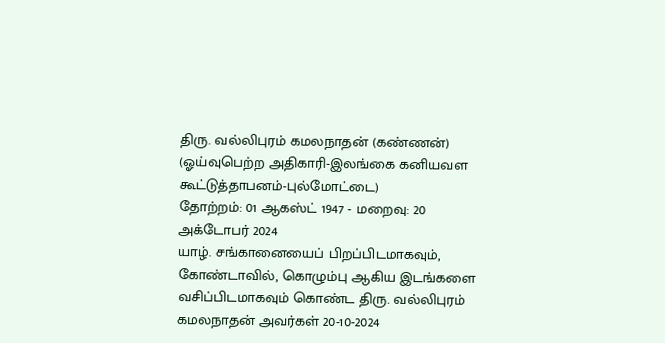திரு. வல்லிபுரம் கமலநாதன் (கண்ணன்)
(ஓய்வுபெற்ற அதிகாரி-இலங்கை கனியவள கூட்டுத்தாபனம்-புல்மோட்டை)
தோற்றம்: 01 ஆகஸ்ட் 1947 - மறைவு: 20 அக்டோபர் 2024
யாழ். சங்கானையைப் பிறப்பிடமாகவும், கோண்டாவில், கொழும்பு ஆகிய இடங்களை வசிப்பிடமாகவும் கொண்ட திரு. வல்லிபுரம் கமலநாதன் அவர்கள் 20-10-2024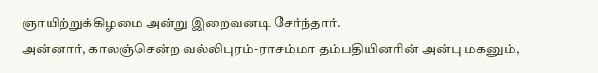ஞாயிற்றுக்கிழமை அன்று இறைவனடி சேர்ந்தார்.
அன்னார், காலஞ்சென்ற வல்லிபுரம்-ராசம்மா தம்பதியினரின் அன்பு மகனும்,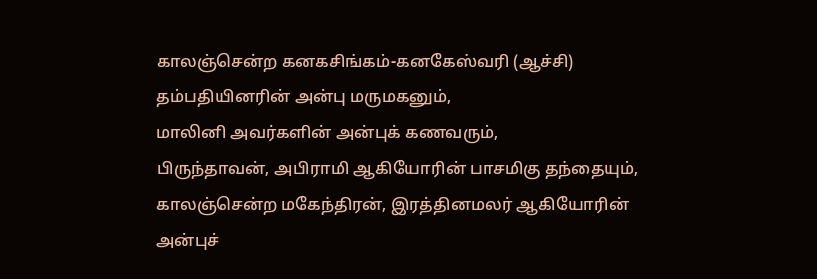காலஞ்சென்ற கனகசிங்கம்-கனகேஸ்வரி (ஆச்சி) தம்பதியினரின் அன்பு மருமகனும்,
மாலினி அவர்களின் அன்புக் கணவரும்,
பிருந்தாவன், அபிராமி ஆகியோரின் பாசமிகு தந்தையும்,
காலஞ்சென்ற மகேந்திரன், இரத்தினமலர் ஆகியோரின் அன்புச்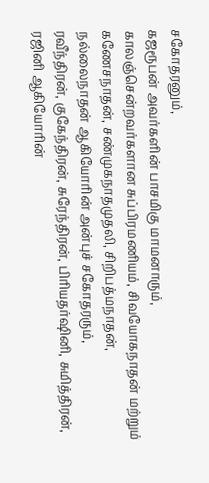சகோதரனும்,
கஜரூபன் அவர்களின் பாசமிகு மாமனாரும்,
காலஞ்சென்றவர்களான சுப்பிரமணியம், சிவயோகநாதன் மற்றும் கணேசநாதன், சண்முகநாதமுதலி, சிறிபத்மநாதன், நல்லைநாதன் ஆகியோரின் அன்புச் சகோதரரும்,
ரவீந்திரன், குகேந்திரன், சுரேந்திரன், பிரியதர்ஷினி, சுமித்திரன், ரஜினி ஆகியோரின்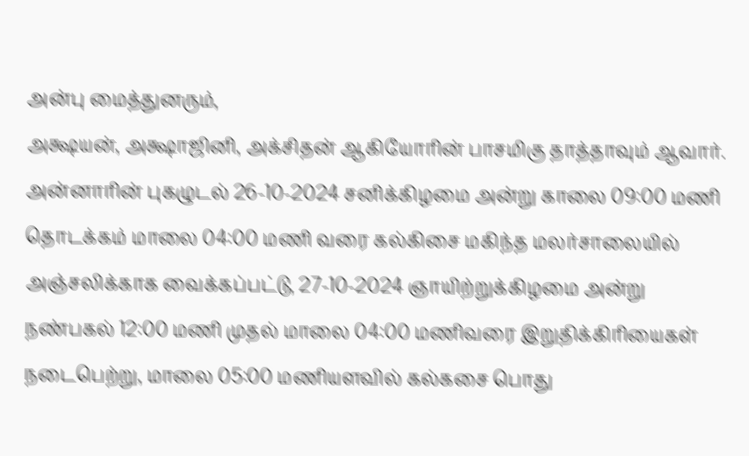அன்பு மைத்துனரும்,
அக்ஷயன், அக்ஷாஜினி, அக்சிதன் ஆகியோரின் பாசமிகு தாத்தாவும் ஆவார்.
அன்னாரின் புகழுடல் 26-10-2024 சனிக்கிழமை அன்று காலை 09:00 மணி தொடக்கம் மாலை 04:00 மணி வரை கல்கிசை மகிந்த மலர்சாலையில் அஞ்சலிக்காக வைக்கப்பட்டு, 27-10-2024 ஞாயிற்றுக்கிழமை அன்று நண்பகல் 12:00 மணி முதல் மாலை 04:00 மணிவரை இறுதிக்கிரியைகள் நடைபெற்று, மாலை 05:00 மணியளவில் கல்கசை பொது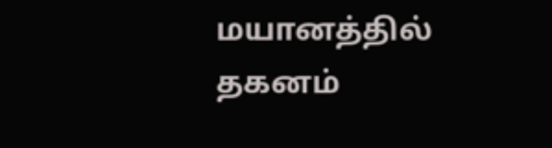மயானத்தில் தகனம்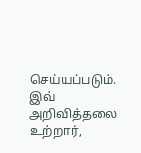செய்யப்படும்.
இவ் அறிவித்தலை உற்றார்,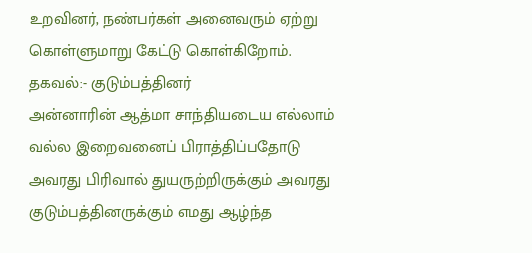உறவினர், நண்பர்கள் அனைவரும் ஏற்று கொள்ளுமாறு கேட்டு கொள்கிறோம்.
தகவல்:- குடும்பத்தினர்
அன்னாரின் ஆத்மா சாந்தியடைய எல்லாம் வல்ல இறைவனைப் பிராத்திப்பதோடு அவரது பிரிவால் துயருற்றிருக்கும் அவரது குடும்பத்தினருக்கும் எமது ஆழ்ந்த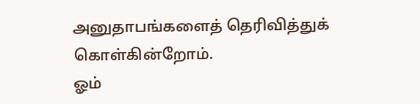அனுதாபங்களைத் தெரிவித்துக் கொள்கின்றோம்.
ஓம்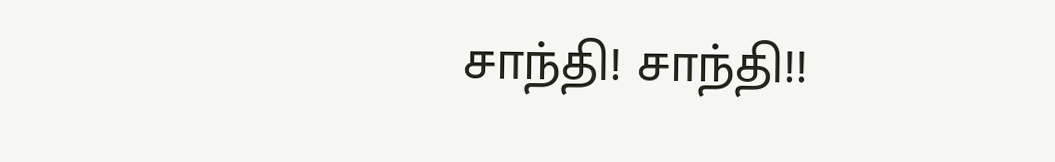சாந்தி! சாந்தி!!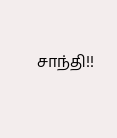சாந்தி!!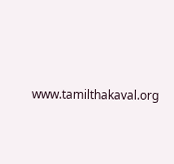www.tamilthakaval.org